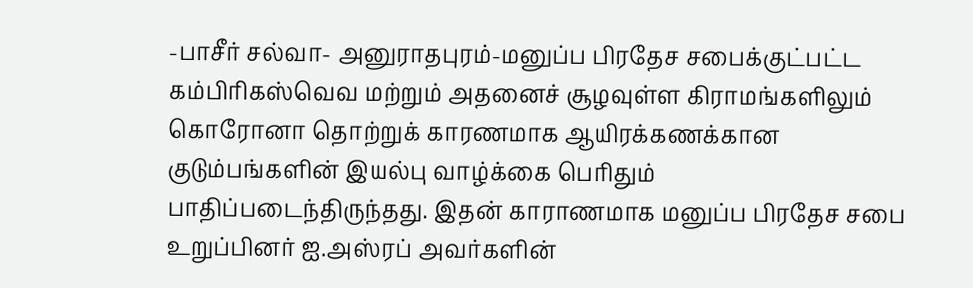-பாசீர் சல்வா- அனுராதபுரம்-மனுப்ப பிரதேச சபைக்குட்பட்ட கம்பிரிகஸ்வெவ மற்றும் அதனைச் சூழவுள்ள கிராமங்களிலும் கொரோனா தொற்றுக் காரணமாக ஆயிரக்கணக்கான குடும்பங்களின் இயல்பு வாழ்க்கை பெரிதும் பாதிப்படைந்திருந்தது. இதன் காராணமாக மனுப்ப பிரதேச சபை உறுப்பினர் ஐ.அஸ்ரப் அவர்களின்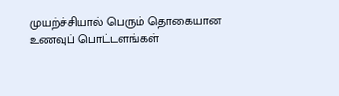முயற்ச்சியால் பெரும் தொகையான உணவுப் பொட்டளங்கள்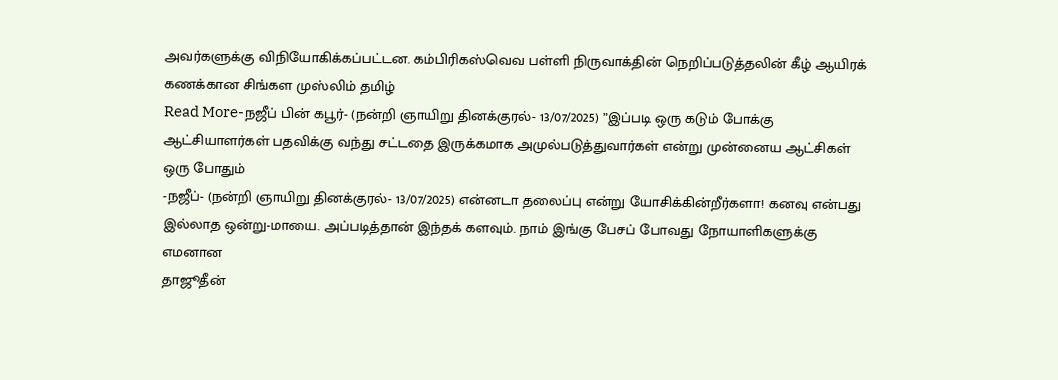அவர்களுக்கு விநியோகிக்கப்பட்டன. கம்பிரிகஸ்வெவ பள்ளி நிருவாக்தின் நெறிப்படுத்தலின் கீழ் ஆயிரக் கணக்கான சிங்கள முஸ்லிம் தமிழ்
Read More-நஜீப் பின் கபூர்- (நன்றி ஞாயிறு தினக்குரல்- 13/07/2025) ”இப்படி ஒரு கடும் போக்கு ஆட்சியாளர்கள் பதவிக்கு வந்து சட்டதை இருக்கமாக அமுல்படுத்துவார்கள் என்று முன்னைய ஆட்சிகள் ஒரு போதும்
-நஜீப்- (நன்றி ஞாயிறு தினக்குரல்- 13/07/2025) என்னடா தலைப்பு என்று யோசிக்கின்றீர்களா! கனவு என்பது இல்லாத ஒன்று-மாயை. அப்படித்தான் இந்தக் களவும். நாம் இங்கு பேசப் போவது நோயாளிகளுக்கு எமனான
தாஜூதீன்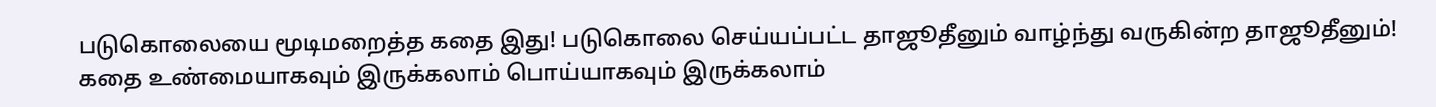படுகொலையை மூடிமறைத்த கதை இது! படுகொலை செய்யப்பட்ட தாஜூதீனும் வாழ்ந்து வருகின்ற தாஜூதீனும்!
கதை உண்மையாகவும் இருக்கலாம் பொய்யாகவும் இருக்கலாம்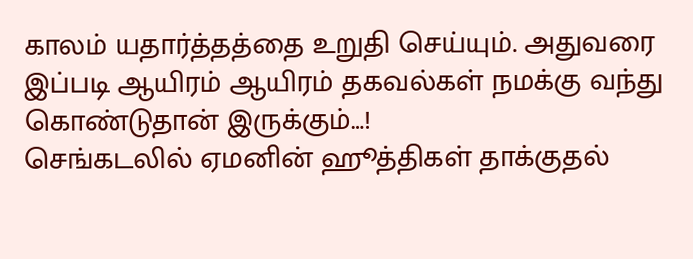காலம் யதார்த்தத்தை உறுதி செய்யும். அதுவரை இப்படி ஆயிரம் ஆயிரம் தகவல்கள் நமக்கு வந்து கொண்டுதான் இருக்கும்…!
செங்கடலில் ஏமனின் ஹூத்திகள் தாக்குதல்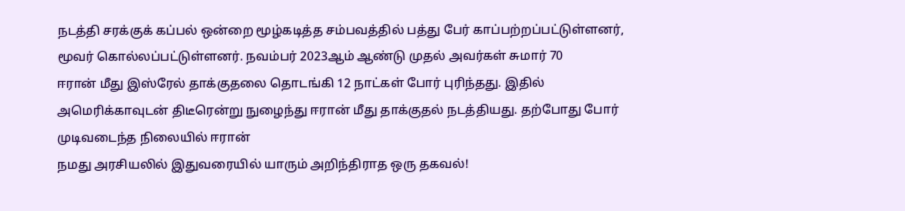நடத்தி சரக்குக் கப்பல் ஒன்றை மூழ்கடித்த சம்பவத்தில் பத்து பேர் காப்பற்றப்பட்டுள்ளனர், மூவர் கொல்லப்பட்டுள்ளனர். நவம்பர் 2023ஆம் ஆண்டு முதல் அவர்கள் சுமார் 70
ஈரான் மீது இஸ்ரேல் தாக்குதலை தொடங்கி 12 நாட்கள் போர் புரிந்தது. இதில் அமெரிக்காவுடன் திடீரென்று நுழைந்து ஈரான் மீது தாக்குதல் நடத்தியது. தற்போது போர் முடிவடைந்த நிலையில் ஈரான்
நமது அரசியலில் இதுவரையில் யாரும் அறிந்திராத ஒரு தகவல்!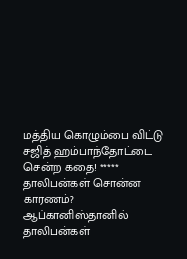மத்திய கொழும்பை விட்டு சஜித் ஹம்பாந்தோட்டை சென்ற கதை! *****
தாலிபன்கள் சொன்ன காரணம்? ஆப்கானிஸ்தானில் தாலிபன்கள்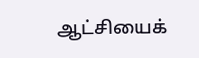ஆட்சியைக்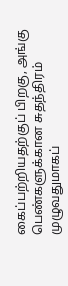கைப்பற்றியதற்குப் பிறகு, அங்கு பெண்களுக்கான சுதந்திரம் முழுவதுமாகப்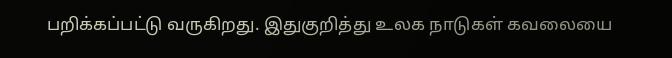பறிக்கப்பட்டு வருகிறது. இதுகுறித்து உலக நாடுகள் கவலையை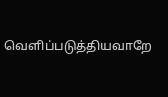வெளிப்படுத்தியவாறே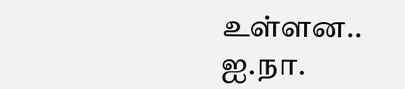உள்ளன.. ஐ.நா.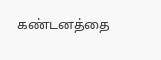கண்டனத்தை